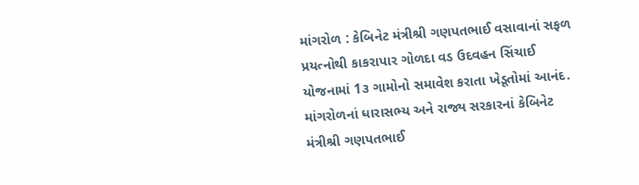માંગરોળ : કેબિનેટ મંત્રીશ્રી ગણપતભાઈ વસાવાનાં સફળ પ્રયત્નોથી કાકરાપાર ગોળદા વડ ઉદવહન સિંચાઈ યોજનામાં 1૩ ગામોનો સમાવેશ કરાતા ખેડૂતોમાં આનંદ.
માંગરોળનાં ધારાસભ્ય અને રાજ્ય સરકારનાં કેબિનેટ મંત્રીશ્રી ગણપતભાઈ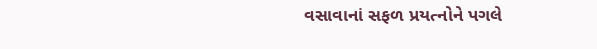વસાવાનાં સફળ પ્રયત્નોને પગલે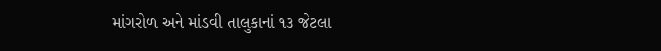માંગરોળ અને માંડવી તાલુકાનાં ૧૩ જેટલા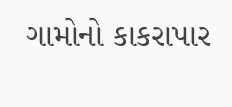ગામોનો કાકરાપાર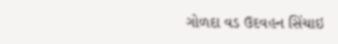ગોળદા વડ ઉદવહન સિંચાઇ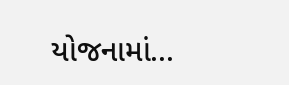યોજનામાં...